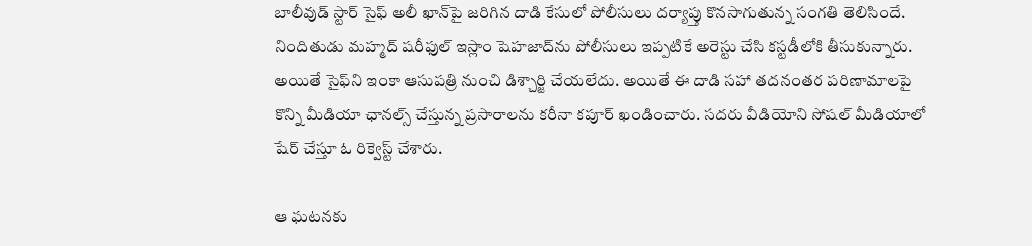బాలీవుడ్ స్టార్ సైఫ్ అలీ ఖాన్‌పై జరిగిన దాడి కేసులో పోలీసులు దర్యాప్తు కొనసాగుతున్న సంగతి తెలిసిందే. నిందితుడు మహ్మద్ షరీఫుల్ ఇస్లాం షెహజాద్‌ను పోలీసులు ఇప్పటికే అరెస్టు చేసి కస్టడీలోకి తీసుకున్నారు. అయితే సైఫ్‌ని ఇంకా ఆసుపత్రి నుంచి డిశ్చార్జి చేయలేదు. అయితే ఈ దాడి సహా తదనంతర పరిణామాలపై కొన్ని మీడియా ఛానల్స్ చేస్తున్న ప్రసారాలను కరీనా కపూర్ ఖండించారు. సదరు వీడియోని సోషల్ మీడియాలో షేర్ చేస్తూ ఓ రిక్వెస్ట్ చేశారు.

ఆ ఘటనకు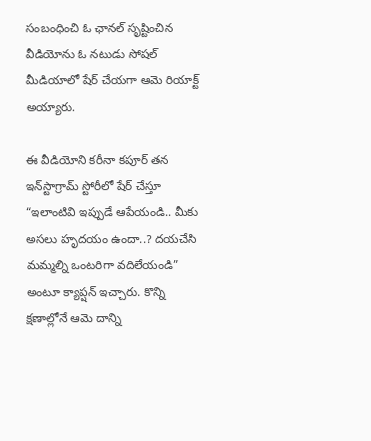సంబంధించి ఓ ఛానల్‌ సృష్టించిన వీడియోను ఓ నటుడు సోషల్‌ మీడియాలో షేర్‌ చేయగా ఆమె రియాక్ట్‌ అయ్యారు.

ఈ వీడియోని కరీనా కపూర్ తన ఇన్‌స్టాగ్రామ్ స్టోరీలో షేర్ చేస్తూ “ఇలాంటివి ఇప్పుడే ఆపేయండి.. మీకు అసలు హృదయం ఉందా..? దయచేసి మమ్మల్ని ఒంటరిగా వదిలేయండి” అంటూ క్యాప్షన్ ఇచ్చారు. కొన్ని క్షణాల్లోనే ఆమె దాన్ని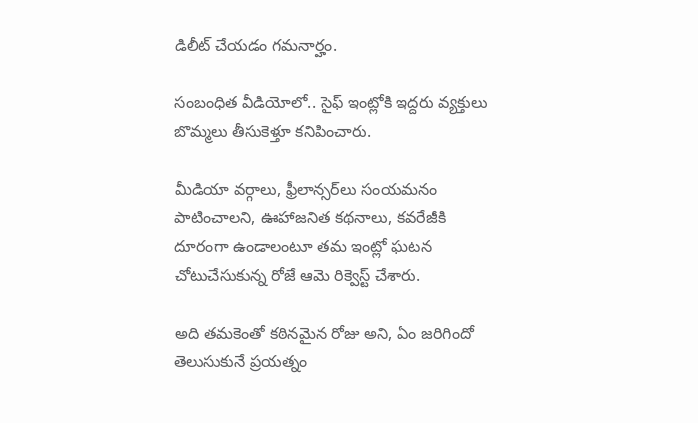డిలీట్‌ చేయడం గమనార్హం.

సంబంధిత వీడియోలో.. సైఫ్‌ ఇంట్లోకి ఇద్దరు వ్యక్తులు బొమ్మలు తీసుకెళ్తూ కనిపించారు.

మీడియా వర్గాలు, ఫ్రీలాన్సర్‌లు సంయమనం పాటించాలని, ఊహాజనిత కథనాలు, కవరేజీకి దూరంగా ఉండాలంటూ తమ ఇంట్లో ఘటన చోటుచేసుకున్న రోజే ఆమె రిక్వెస్ట్‌ చేశారు.

అది తమకెంతో కఠినమైన రోజు అని, ఏం జరిగిందో తెలుసుకునే ప్రయత్నం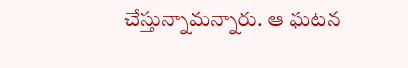చేస్తున్నామన్నారు. ఆ ఘటన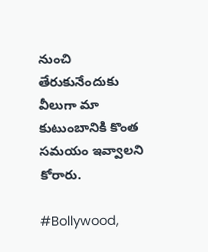నుంచి తేరుకునేందుకు వీలుగా మా కుటుంబానికి కొంత సమయం ఇవ్వాలని కోరారు.

#Bollywood,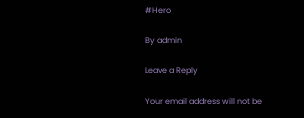#Hero

By admin

Leave a Reply

Your email address will not be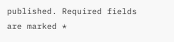published. Required fields are marked *